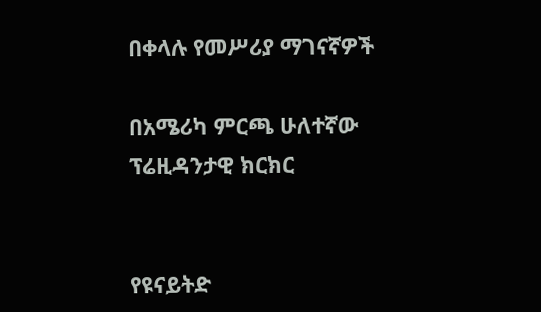በቀላሉ የመሥሪያ ማገናኛዎች

በአሜሪካ ምርጫ ሁለተኛው ፕሬዚዳንታዊ ክርክር


የዩናይትድ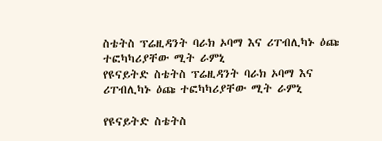ስቴትስ ፕሬዚዳንት ባራክ ኦባማ እና ሪፐብሊካኑ ዕጩ ተፎካካሪያቸው ሚት ራምኒ
የዩናይትድ ስቴትስ ፕሬዚዳንት ባራክ ኦባማ እና ሪፐብሊካኑ ዕጩ ተፎካካሪያቸው ሚት ራምኒ

የዩናይትድ ስቴትስ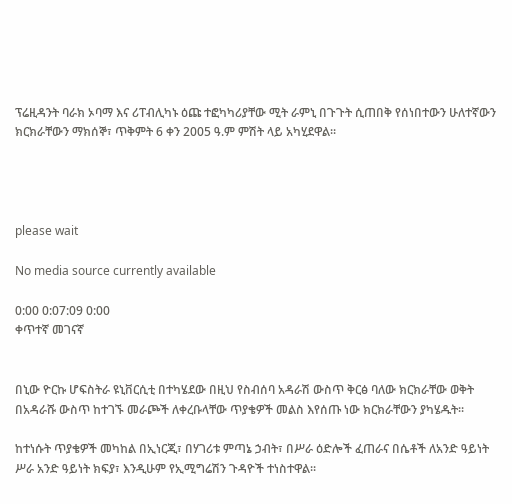ፕሬዚዳንት ባራክ ኦባማ እና ሪፐብሊካኑ ዕጩ ተፎካካሪያቸው ሚት ራምኒ በጉጉት ሲጠበቅ የሰነበተውን ሁለተኛውን ክርክራቸውን ማክሰኞ፣ ጥቅምት 6 ቀን 2005 ዓ.ም ምሽት ላይ አካሂደዋል፡፡




please wait

No media source currently available

0:00 0:07:09 0:00
ቀጥተኛ መገናኛ


በኒው ዮርኩ ሆፍስትራ ዩኒቨርሲቲ በተካሄደው በዚህ የስብሰባ አዳራሽ ውስጥ ቅርፅ ባለው ክርክራቸው ወቅት በአዳራሹ ውስጥ ከተገኙ መራጮች ለቀረቡላቸው ጥያቄዎች መልስ እየሰጡ ነው ክርክራቸውን ያካሄዱት፡፡

ከተነሱት ጥያቄዎች መካከል በኢነርጂ፣ በሃገሪቱ ምጣኔ ኃብት፣ በሥራ ዕድሎች ፈጠራና በሴቶች ለአንድ ዓይነት ሥራ አንድ ዓይነት ክፍያ፣ እንዲሁም የኢሚግሬሽን ጉዳዮች ተነስተዋል፡፡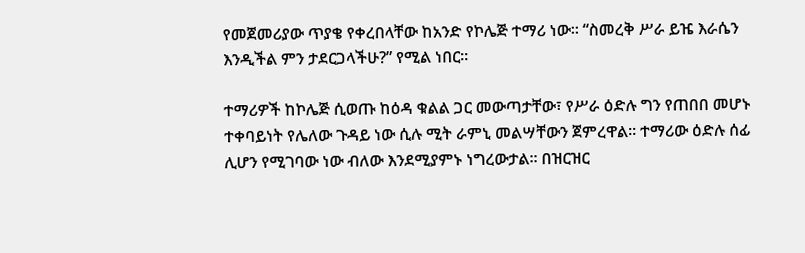የመጀመሪያው ጥያቄ የቀረበላቸው ከአንድ የኮሌጅ ተማሪ ነው፡፡ “ስመረቅ ሥራ ይዤ እራሴን እንዲችል ምን ታደርጋላችሁ?” የሚል ነበር፡፡

ተማሪዎች ከኮሌጅ ሲወጡ ከዕዳ ቁልል ጋር መውጣታቸው፣ የሥራ ዕድሉ ግን የጠበበ መሆኑ ተቀባይነት የሌለው ጉዳይ ነው ሲሉ ሚት ራምኒ መልሣቸውን ጀምረዋል፡፡ ተማሪው ዕድሉ ሰፊ ሊሆን የሚገባው ነው ብለው እንደሚያምኑ ነግረውታል፡፡ በዝርዝር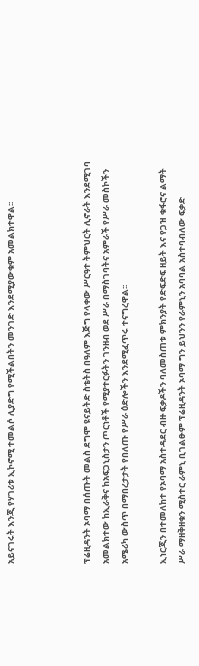አይናገሩት እንጂ የሃገሪቱ ኢኮኖሚ ተመልሶ ሊያድግ የሚችልበትን መንገድ እንደሚያውቁም አመልክተዋል፡፡



ፕሬዚዳንት ኦባማ በሰጡት መልስ ደግሞ ዩናይትድ ስቴትስ በዓለም እጅግ የላቀው ሥርዓተ ትምህርት ሊኖራት እንደሚገባ አመልክተው ከኢራቅና ከአፍጋኒስታን ጦርነቶች የሚያተርፉትን ገንዘብ ወደ ሥራ በማስገባትና አምራች የሥራ መስኮችን አሜሪካ ውስጥ በማበረታታት የበለጡ የሥራ ዕድሎችን እንደሚፈጥሩ ተናግረዋል፡፡

ኢነርጂን በተመለከተ የኦባማ አስተዳደር ብዙ ፍቃዶችን ባለመስጠቱ ምክንያት የድፍድፍ ዘይት እና የጋዝ ቁፋሮና ልማት ሥራ ማዘቅዘቁን ሚስተር ራምኒ ቢገልፁም ፕሬዚዳንት ኦባማ ግን ይህንን የራምኒን አባባል አስተባብለው ፍቃድ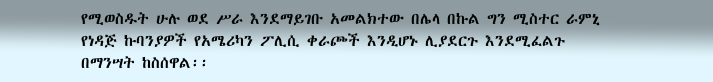የሚወስዱት ሁሉ ወደ ሥራ እንደማይገቡ አመልክተው በሌላ በኩል ግን ሚስተር ራምኒ የነዳጅ ኩባንያዎች የአሜሪካን ፖሊሲ ቀራጮች እንዲሆኑ ሊያደርጉ እንደሚፈልጉ በማንሣት ከስሰዋል፡፡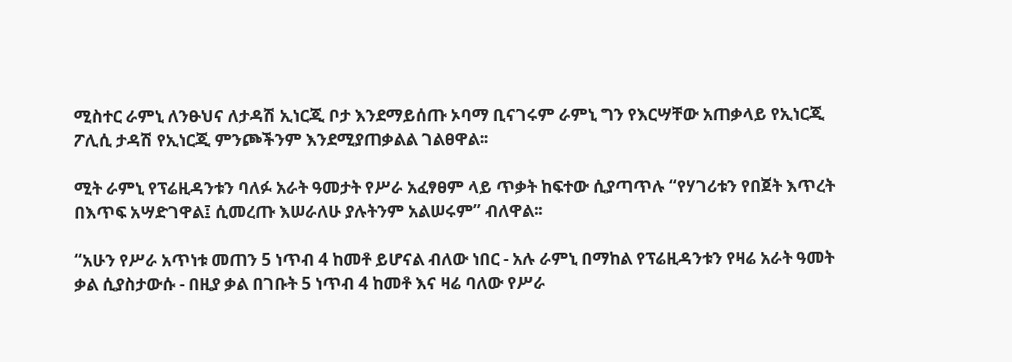ሚስተር ራምኒ ለንፁህና ለታዳሽ ኢነርጂ ቦታ እንደማይሰጡ ኦባማ ቢናገሩም ራምኒ ግን የእርሣቸው አጠቃላይ የኢነርጂ ፖሊሲ ታዳሽ የኢነርጂ ምንጮችንም እንደሚያጠቃልል ገልፀዋል፡፡

ሚት ራምኒ የፕሬዚዳንቱን ባለፉ አራት ዓመታት የሥራ አፈፃፀም ላይ ጥቃት ከፍተው ሲያጣጥሉ “የሃገሪቱን የበጀት እጥረት በእጥፍ አሣድገዋል፤ ሲመረጡ እሠራለሁ ያሉትንም አልሠሩም” ብለዋል፡፡

“አሁን የሥራ አጥነቱ መጠን 5 ነጥብ 4 ከመቶ ይሆናል ብለው ነበር - አሉ ራምኒ በማከል የፕሬዚዳንቱን የዛሬ አራት ዓመት ቃል ሲያስታውሱ - በዚያ ቃል በገቡት 5 ነጥብ 4 ከመቶ እና ዛሬ ባለው የሥራ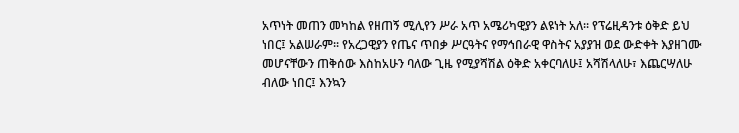አጥነት መጠን መካከል የዘጠኝ ሚሊየን ሥራ አጥ አሜሪካዊያን ልዩነት አለ፡፡ የፕሬዚዳንቱ ዕቅድ ይህ ነበር፤ አልሠራም፡፡ የአረጋዊያን የጤና ጥበቃ ሥርዓትና የማኅበራዊ ዋስትና አያያዝ ወደ ውድቀት እያዘገሙ መሆናቸውን ጠቅሰው እስከአሁን ባለው ጊዜ የሚያሻሽል ዕቅድ አቀርባለሁ፤ አሻሽላለሁ፣ እጨርሣለሁ ብለው ነበር፤ እንኳን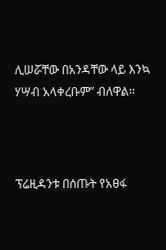ሊሠሯቸው በአንዳቸው ላይ እንኳ ሃሣብ አላቀረቡም” ብለዋል፡፡



ፕሬዚዳንቱ በሰጡት የአፀፋ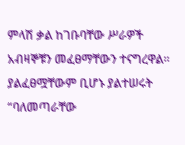ምላሽ ቃል ከገቡባቸው ሥራዎች አብዛኞቹን መፈፀማቸውን ተናግረዋል፡፡ ያልፈፀሟቸውም ቢሆኑ ያልተሠሩት “ባለመጣራቸው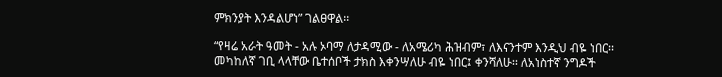ምክንያት እንዳልሆነ” ገልፀዋል፡፡

“የዛሬ አራት ዓመት - አሉ ኦባማ ለታዳሚው - ለአሜሪካ ሕዝብም፣ ለእናንተም እንዲህ ብዬ ነበር፡፡ መካከለኛ ገቢ ላላቸው ቤተሰቦች ታክስ እቀንሣለሁ ብዬ ነበር፤ ቀንሻለሁ፡፡ ለአነስተኛ ንግዶች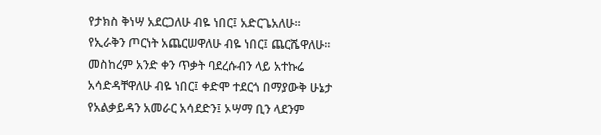የታክስ ቅነሣ አደርጋለሁ ብዬ ነበር፤ አድርጌአለሁ፡፡ የኢራቅን ጦርነት አጨርሠዋለሁ ብዬ ነበር፤ ጨርሼዋለሁ፡፡ መስከረም አንድ ቀን ጥቃት ባደረሱብን ላይ አተኩሬ አሳድዳቸዋለሁ ብዬ ነበር፤ ቀድሞ ተደርጎ በማያውቅ ሁኔታ የአልቃይዳን አመራር አሳደድን፤ ኦሣማ ቢን ላደንም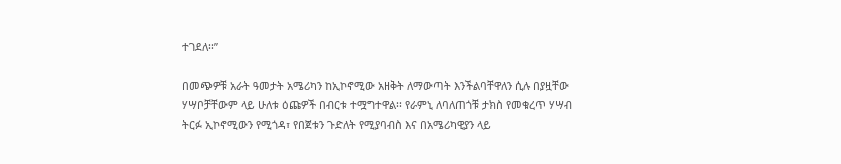ተገደለ፡፡”

በመጭዎቹ አራት ዓመታት አሜሪካን ከኢኮኖሚው አዘቅት ለማውጣት እንችልባቸዋለን ሲሉ በያዟቸው ሃሣቦቻቸውም ላይ ሁለቱ ዕጩዎች በብርቱ ተሟግተዋል፡፡ የራምኒ ለባለጠጎቹ ታክስ የመቁረጥ ሃሣብ ትርፉ ኢኮኖሚውን የሚጎዳ፣ የበጀቱን ጉድለት የሚያባብስ እና በአሜሪካዊያን ላይ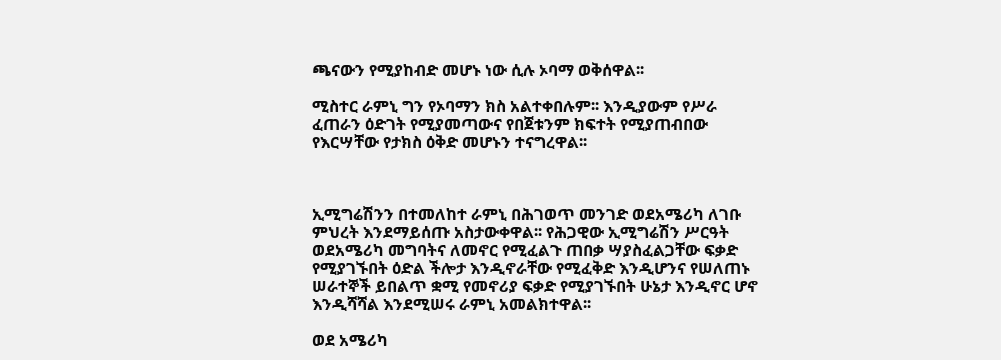ጫናውን የሚያከብድ መሆኑ ነው ሲሉ ኦባማ ወቅሰዋል፡፡

ሚስተር ራምኒ ግን የኦባማን ክስ አልተቀበሉም፡፡ እንዲያውም የሥራ ፈጠራን ዕድገት የሚያመጣውና የበጀቱንም ክፍተት የሚያጠብበው የእርሣቸው የታክስ ዕቅድ መሆኑን ተናግረዋል፡፡



ኢሚግሬሽንን በተመለከተ ራምኒ በሕገወጥ መንገድ ወደአሜሪካ ለገቡ ምህረት እንደማይሰጡ አስታውቀዋል፡፡ የሕጋዊው ኢሚግሬሽን ሥርዓት ወደአሜሪካ መግባትና ለመኖር የሚፈልጉ ጠበቃ ሣያስፈልጋቸው ፍቃድ የሚያገኙበት ዕድል ችሎታ እንዲኖራቸው የሚፈቅድ እንዲሆንና የሠለጠኑ ሠራተኞች ይበልጥ ቋሚ የመኖሪያ ፍቃድ የሚያገኙበት ሁኔታ እንዲኖር ሆኖ እንዲሻሻል እንደሚሠሩ ራምኒ አመልክተዋል፡፡

ወደ አሜሪካ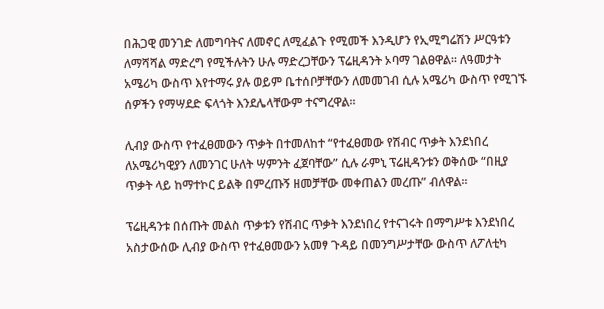በሕጋዊ መንገድ ለመግባትና ለመኖር ለሚፈልጉ የሚመች እንዲሆን የኢሚግሬሽን ሥርዓቱን ለማሻሻል ማድረግ የሚችሉትን ሁሉ ማድረጋቸውን ፕሬዚዳንት ኦባማ ገልፀዋል፡፡ ለዓመታት አሜሪካ ውስጥ እየተማሩ ያሉ ወይም ቤተሰቦቻቸውን ለመመገብ ሲሉ አሜሪካ ውስጥ የሚገኙ ሰዎችን የማሣደድ ፍላጎት እንደሌላቸውም ተናግረዋል፡፡

ሊብያ ውስጥ የተፈፀመውን ጥቃት በተመለከተ “የተፈፀመው የሽብር ጥቃት እንደነበረ ለአሜሪካዊያን ለመንገር ሁለት ሣምንት ፈጀባቸው” ሲሉ ራምኒ ፕሬዚዳንቱን ወቅሰው “በዚያ ጥቃት ላይ ከማተኮር ይልቅ በምረጡኝ ዘመቻቸው መቀጠልን መረጡ” ብለዋል፡፡

ፕሬዚዳንቱ በሰጡት መልስ ጥቃቱን የሽብር ጥቃት እንደነበረ የተናገሩት በማግሥቱ እንደነበረ አስታውሰው ሊብያ ውስጥ የተፈፀመውን አመፃ ጉዳይ በመንግሥታቸው ውስጥ ለፖለቲካ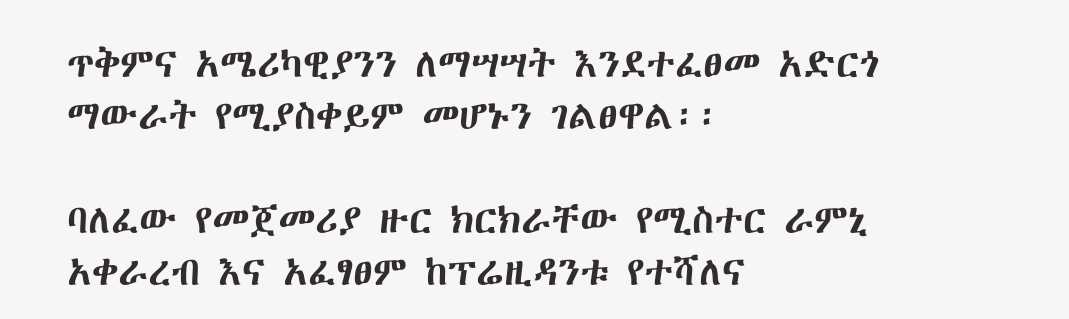ጥቅምና አሜሪካዊያንን ለማሣሣት እንደተፈፀመ አድርጎ ማውራት የሚያስቀይም መሆኑን ገልፀዋል፡፡

ባለፈው የመጀመሪያ ዙር ክርክራቸው የሚስተር ራምኒ አቀራረብ እና አፈፃፀም ከፕሬዚዳንቱ የተሻለና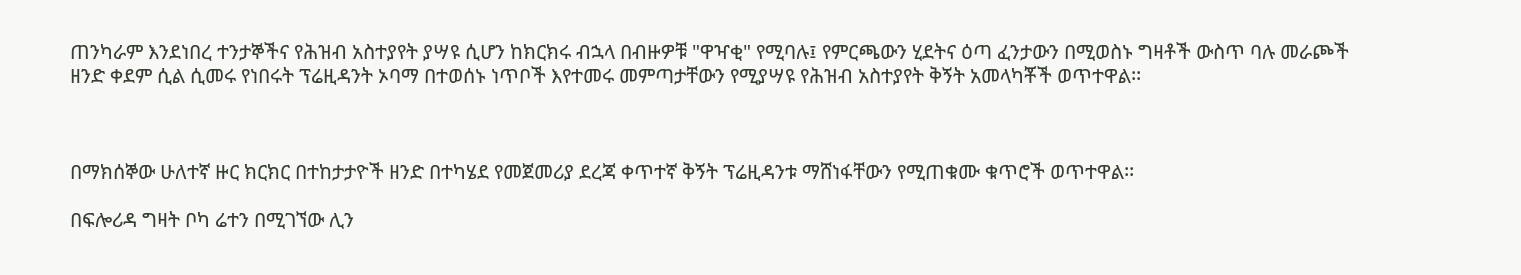ጠንካራም እንደነበረ ተንታኞችና የሕዝብ አስተያየት ያሣዩ ሲሆን ከክርክሩ ብኋላ በብዙዎቹ "ዋዣቂ" የሚባሉ፤ የምርጫውን ሂደትና ዕጣ ፈንታውን በሚወስኑ ግዛቶች ውስጥ ባሉ መራጮች ዘንድ ቀደም ሲል ሲመሩ የነበሩት ፕሬዚዳንት ኦባማ በተወሰኑ ነጥቦች እየተመሩ መምጣታቸውን የሚያሣዩ የሕዝብ አስተያየት ቅኝት አመላካቾች ወጥተዋል፡፡



በማክሰኞው ሁለተኛ ዙር ክርክር በተከታታዮች ዘንድ በተካሄደ የመጀመሪያ ደረጃ ቀጥተኛ ቅኝት ፕሬዚዳንቱ ማሸነፋቸውን የሚጠቁሙ ቁጥሮች ወጥተዋል፡፡

በፍሎሪዳ ግዛት ቦካ ሬተን በሚገኘው ሊን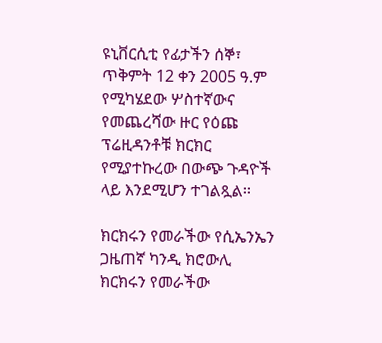ዩኒቨርሲቲ የፊታችን ሰኞ፣ ጥቅምት 12 ቀን 2005 ዓ.ም የሚካሄደው ሦስተኛውና የመጨረሻው ዙር የዕጩ ፕሬዚዳንቶቹ ክርክር የሚያተኩረው በውጭ ጉዳዮች ላይ እንደሚሆን ተገልጿል፡፡

ክርክሩን የመራችው የሲኤንኤን ጋዜጠኛ ካንዲ ክሮውሊ
ክርክሩን የመራችው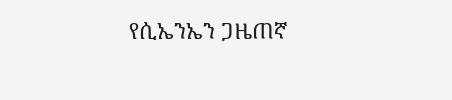የሲኤንኤን ጋዜጠኛ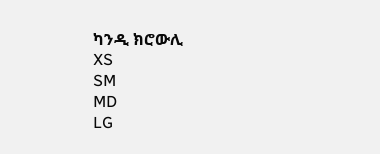ካንዲ ክሮውሊ
XS
SM
MD
LG